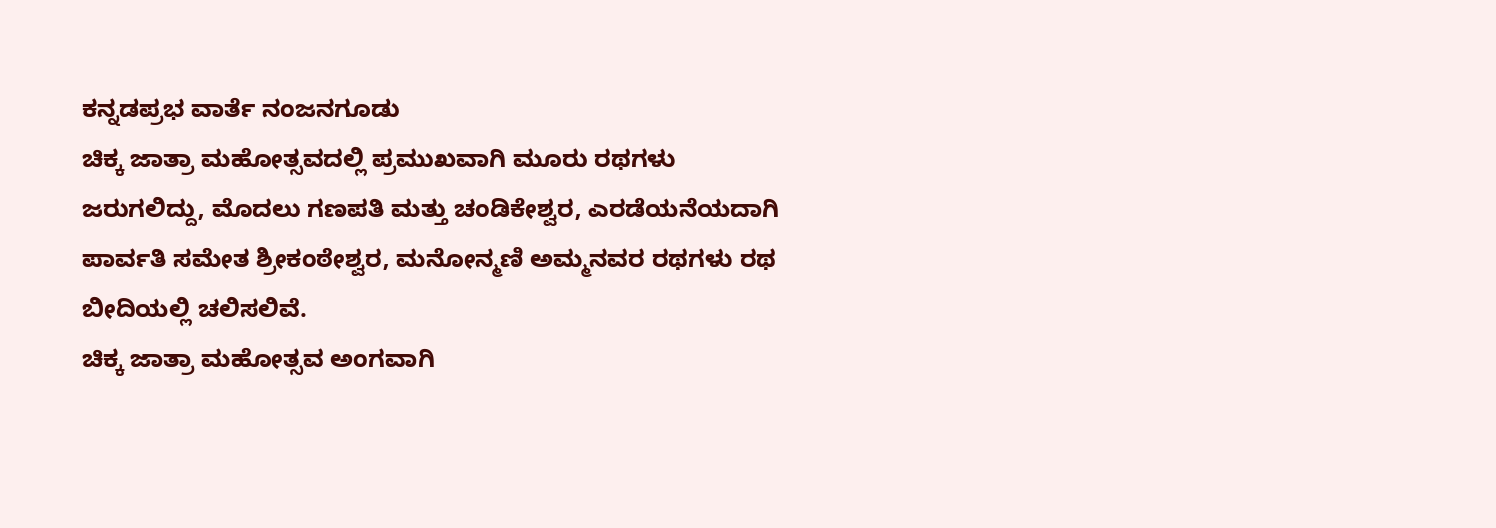ಕನ್ನಡಪ್ರಭ ವಾರ್ತೆ ನಂಜನಗೂಡು
ಚಿಕ್ಕ ಜಾತ್ರಾ ಮಹೋತ್ಸವದಲ್ಲಿ ಪ್ರಮುಖವಾಗಿ ಮೂರು ರಥಗಳು ಜರುಗಲಿದ್ದು, ಮೊದಲು ಗಣಪತಿ ಮತ್ತು ಚಂಡಿಕೇಶ್ವರ, ಎರಡೆಯನೆಯದಾಗಿ ಪಾರ್ವತಿ ಸಮೇತ ಶ್ರೀಕಂಠೇಶ್ವರ, ಮನೋನ್ಮಣಿ ಅಮ್ಮನವರ ರಥಗಳು ರಥ ಬೀದಿಯಲ್ಲಿ ಚಲಿಸಲಿವೆ.
ಚಿಕ್ಕ ಜಾತ್ರಾ ಮಹೋತ್ಸವ ಅಂಗವಾಗಿ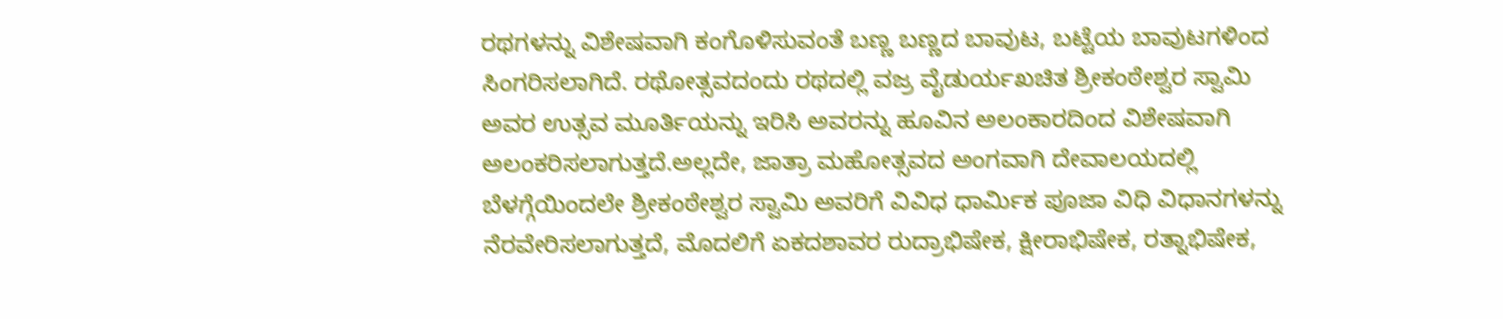ರಥಗಳನ್ನು ವಿಶೇಷವಾಗಿ ಕಂಗೊಳಿಸುವಂತೆ ಬಣ್ಣ ಬಣ್ಣದ ಬಾವುಟ, ಬಟ್ಟೆಯ ಬಾವುಟಗಳಿಂದ ಸಿಂಗರಿಸಲಾಗಿದೆ. ರಥೋತ್ಸವದಂದು ರಥದಲ್ಲಿ ವಜ್ರ ವೈಡುರ್ಯಖಚಿತ ಶ್ರೀಕಂಠೇಶ್ವರ ಸ್ವಾಮಿ ಅವರ ಉತ್ಸವ ಮೂರ್ತಿಯನ್ನು ಇರಿಸಿ ಅವರನ್ನು ಹೂವಿನ ಅಲಂಕಾರದಿಂದ ವಿಶೇಷವಾಗಿ ಅಲಂಕರಿಸಲಾಗುತ್ತದೆ.ಅಲ್ಲದೇ, ಜಾತ್ರಾ ಮಹೋತ್ಸವದ ಅಂಗವಾಗಿ ದೇವಾಲಯದಲ್ಲಿ ಬೆಳಗ್ಗೆಯಿಂದಲೇ ಶ್ರೀಕಂಠೇಶ್ವರ ಸ್ವಾಮಿ ಅವರಿಗೆ ವಿವಿಧ ಧಾರ್ಮಿಕ ಪೂಜಾ ವಿಧಿ ವಿಧಾನಗಳನ್ನು ನೆರವೇರಿಸಲಾಗುತ್ತದೆ, ಮೊದಲಿಗೆ ಏಕದಶಾವರ ರುದ್ರಾಭಿಷೇಕ, ಕ್ಷೀರಾಭಿಷೇಕ, ರತ್ನಾಭಿಷೇಕ,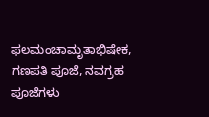ಫಲಮಂಚಾಮೃತಾಭಿಷೇಕ, ಗಣಪತಿ ಪೂಜೆ, ನವಗ್ರಹ ಪೂಜೆಗಳು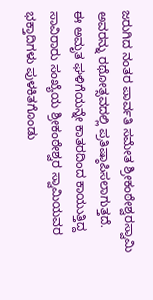ಜರುಗಿದ ನಂತರ ಪಾರ್ವತಿ ಸಮೇತ ಶ್ರೀಕಂಠೇಶ್ವರಸ್ವಾಮಿ ಅವರನ್ನು ರಥೋತ್ಸವದಲ್ಲಿ ಪ್ರತಿಷ್ಠಾಪಿಸಲಾಗುತ್ತದೆ.
ಈ ಅಮೃತ ಘಳಿಗೆಯನ್ನೇ ಕಾತರದಿಂದ ಕಾಯುತ್ತಿದ್ದ ಸಾವಿರಾರು ಸಂಖ್ಯೆಯ ಶ್ರೀಕಂಠೇಶ್ವರ ಸ್ವಾಮಿಯವರ ಭಕ್ತಾದಿಗಳು ಪುಳಕಿತಗೊಂಡು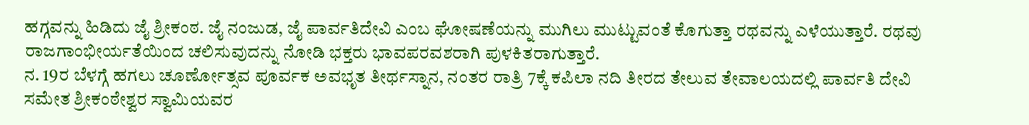ಹಗ್ಗವನ್ನು ಹಿಡಿದು ಜೈ ಶ್ರೀಕಂಠ. ಜೈ ನಂಜುಡ, ಜೈ ಪಾರ್ವತಿದೇವಿ ಎಂಬ ಘೋಷಣೆಯನ್ನು ಮುಗಿಲು ಮುಟ್ಟುವಂತೆ ಕೊಗುತ್ತಾ ರಥವನ್ನು ಎಳೆಯುತ್ತಾರೆ. ರಥವು ರಾಜಗಾಂಭೀರ್ಯತೆಯಿಂದ ಚಲಿಸುವುದನ್ನು ನೋಡಿ ಭಕ್ತರು ಭಾವಪರವಶರಾಗಿ ಪುಳಕಿತರಾಗುತ್ತಾರೆ.
ನ. 19ರ ಬೆಳಗ್ಗೆ ಹಗಲು ಚೂರ್ಣೋತ್ಸವ ಪೂರ್ವಕ ಅವಭೃತ ತೀರ್ಥಸ್ನಾನ, ನಂತರ ರಾತ್ರಿ 7ಕ್ಕೆ ಕಪಿಲಾ ನದಿ ತೀರದ ತೇಲುವ ತೇವಾಲಯದಲ್ಲಿ ಪಾರ್ವತಿ ದೇವಿ ಸಮೇತ ಶ್ರೀಕಂಠೇಶ್ವರ ಸ್ವಾಮಿಯವರ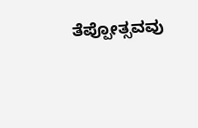ತೆಪ್ಪೋತ್ಸವವು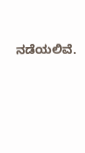ನಡೆಯಲಿವೆ.